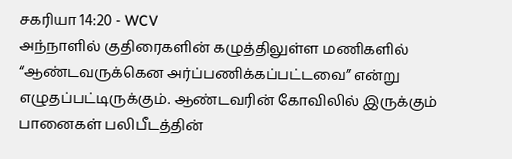சகரியா 14:20 - WCV
அந்நாளில் குதிரைகளின் கழுத்திலுள்ள மணிகளில் “ஆண்டவருக்கென அர்ப்பணிக்கப்பட்டவை” என்று எழுதப்பட்டிருக்கும். ஆண்டவரின் கோவிலில் இருக்கும் பானைகள் பலிபீடத்தின்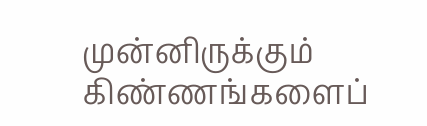முன்னிருக்கும் கிண்ணங்களைப்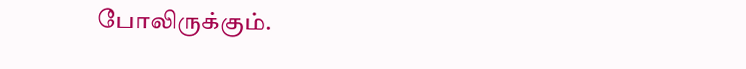போலிருக்கும்.